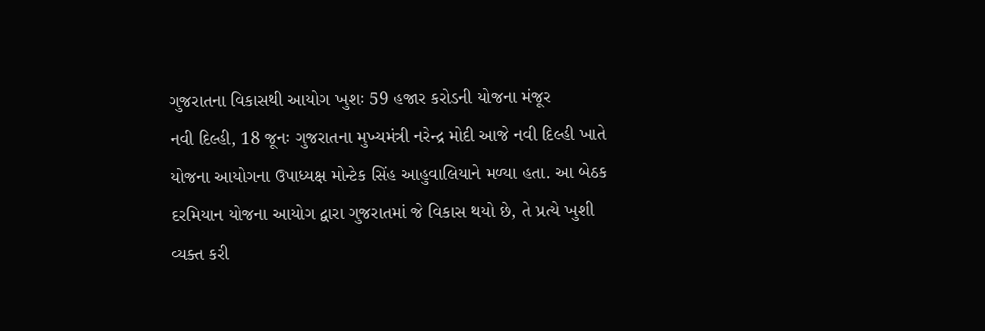ગુજરાતના વિકાસથી આયોગ ખુશઃ 59 હજાર કરોડની યોજના મંજૂર
નવી દિલ્હી, 18 જૂનઃ ગુજરાતના મુખ્યમંત્રી નરેન્દ્ર મોદી આજે નવી દિલ્હી ખાતે યોજના આયોગના ઉપાધ્યક્ષ મોન્ટેક સિંહ આહુવાલિયાને મળ્યા હતા. આ બેઠક દરમિયાન યોજના આયોગ દ્વારા ગુજરાતમાં જે વિકાસ થયો છે, તે પ્રત્યે ખુશી વ્યક્ત કરી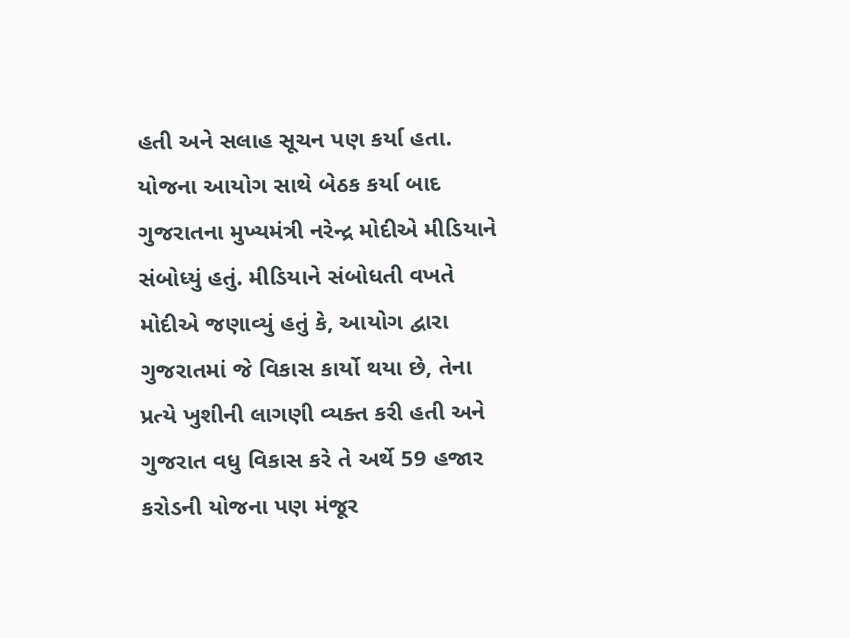હતી અને સલાહ સૂચન પણ કર્યા હતા.
યોજના આયોગ સાથે બેઠક કર્યા બાદ ગુજરાતના મુખ્યમંત્રી નરેન્દ્ર મોદીએ મીડિયાને સંબોધ્યું હતું. મીડિયાને સંબોધતી વખતે મોદીએ જણાવ્યું હતું કે, આયોગ દ્વારા ગુજરાતમાં જે વિકાસ કાર્યો થયા છે, તેના પ્રત્યે ખુશીની લાગણી વ્યક્ત કરી હતી અને ગુજરાત વધુ વિકાસ કરે તે અર્થે 59 હજાર કરોડની યોજના પણ મંજૂર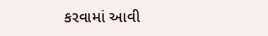કરવામાં આવી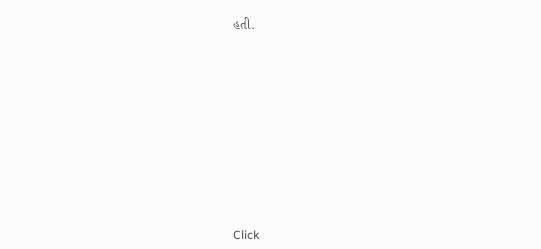હતી.













Click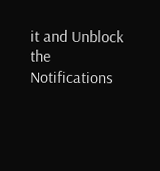it and Unblock the Notifications